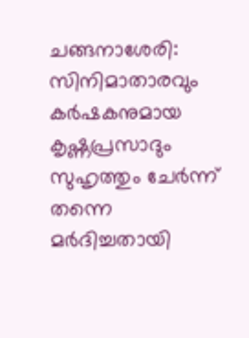ചങ്ങനാശേരി: സിനിമാതാരവും കർഷകനുമായ കൃഷ്ണപ്രസാദും സുഹൃത്തും ചേർന്ന് തന്നെ മർദിച്ചതായി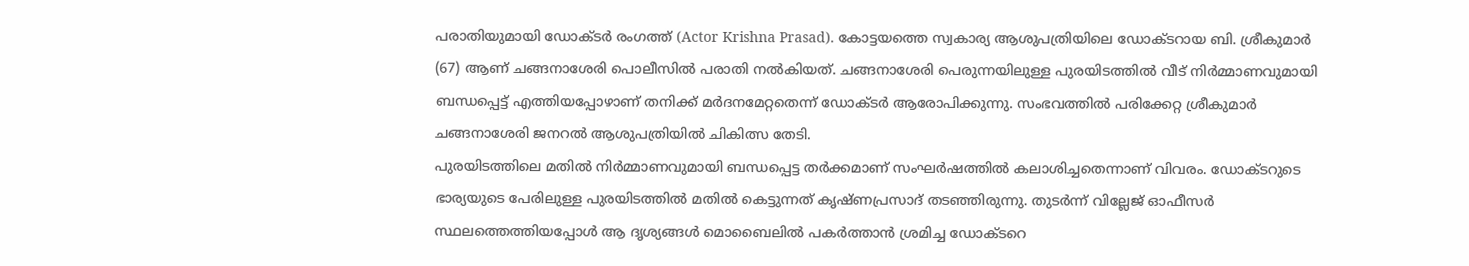പരാതിയുമായി ഡോക്ടർ രംഗത്ത് (Actor Krishna Prasad). കോട്ടയത്തെ സ്വകാര്യ ആശുപത്രിയിലെ ഡോക്ടറായ ബി. ശ്രീകുമാർ (67) ആണ് ചങ്ങനാശേരി പൊലീസിൽ പരാതി നൽകിയത്. ചങ്ങനാശേരി പെരുന്നയിലുള്ള പുരയിടത്തിൽ വീട് നിർമ്മാണവുമായി ബന്ധപ്പെട്ട് എത്തിയപ്പോഴാണ് തനിക്ക് മർദനമേറ്റതെന്ന് ഡോക്ടർ ആരോപിക്കുന്നു. സംഭവത്തിൽ പരിക്കേറ്റ ശ്രീകുമാർ ചങ്ങനാശേരി ജനറൽ ആശുപത്രിയിൽ ചികിത്സ തേടി.
പുരയിടത്തിലെ മതിൽ നിർമ്മാണവുമായി ബന്ധപ്പെട്ട തർക്കമാണ് സംഘർഷത്തിൽ കലാശിച്ചതെന്നാണ് വിവരം. ഡോക്ടറുടെ ഭാര്യയുടെ പേരിലുള്ള പുരയിടത്തിൽ മതിൽ കെട്ടുന്നത് കൃഷ്ണപ്രസാദ് തടഞ്ഞിരുന്നു. തുടർന്ന് വില്ലേജ് ഓഫീസർ സ്ഥലത്തെത്തിയപ്പോൾ ആ ദൃശ്യങ്ങൾ മൊബൈലിൽ പകർത്താൻ ശ്രമിച്ച ഡോക്ടറെ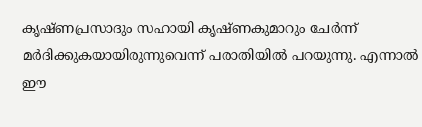കൃഷ്ണപ്രസാദും സഹായി കൃഷ്ണകുമാറും ചേർന്ന് മർദിക്കുകയായിരുന്നുവെന്ന് പരാതിയിൽ പറയുന്നു. എന്നാൽ ഈ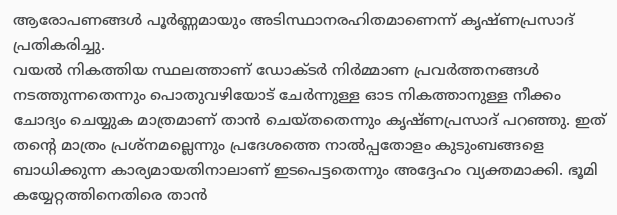ആരോപണങ്ങൾ പൂർണ്ണമായും അടിസ്ഥാനരഹിതമാണെന്ന് കൃഷ്ണപ്രസാദ് പ്രതികരിച്ചു.
വയൽ നികത്തിയ സ്ഥലത്താണ് ഡോക്ടർ നിർമ്മാണ പ്രവർത്തനങ്ങൾ നടത്തുന്നതെന്നും പൊതുവഴിയോട് ചേർന്നുള്ള ഓട നികത്താനുള്ള നീക്കം ചോദ്യം ചെയ്യുക മാത്രമാണ് താൻ ചെയ്തതെന്നും കൃഷ്ണപ്രസാദ് പറഞ്ഞു. ഇത് തന്റെ മാത്രം പ്രശ്നമല്ലെന്നും പ്രദേശത്തെ നാൽപ്പതോളം കുടുംബങ്ങളെ ബാധിക്കുന്ന കാര്യമായതിനാലാണ് ഇടപെട്ടതെന്നും അദ്ദേഹം വ്യക്തമാക്കി. ഭൂമി കയ്യേറ്റത്തിനെതിരെ താൻ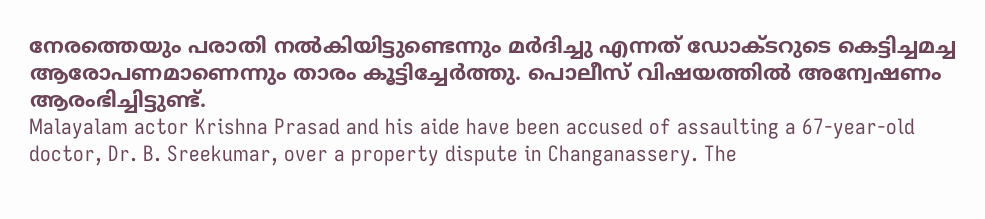നേരത്തെയും പരാതി നൽകിയിട്ടുണ്ടെന്നും മർദിച്ചു എന്നത് ഡോക്ടറുടെ കെട്ടിച്ചമച്ച ആരോപണമാണെന്നും താരം കൂട്ടിച്ചേർത്തു. പൊലീസ് വിഷയത്തിൽ അന്വേഷണം ആരംഭിച്ചിട്ടുണ്ട്.
Malayalam actor Krishna Prasad and his aide have been accused of assaulting a 67-year-old doctor, Dr. B. Sreekumar, over a property dispute in Changanassery. The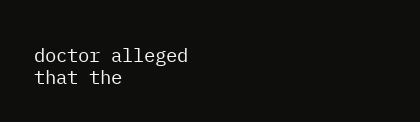doctor alleged that the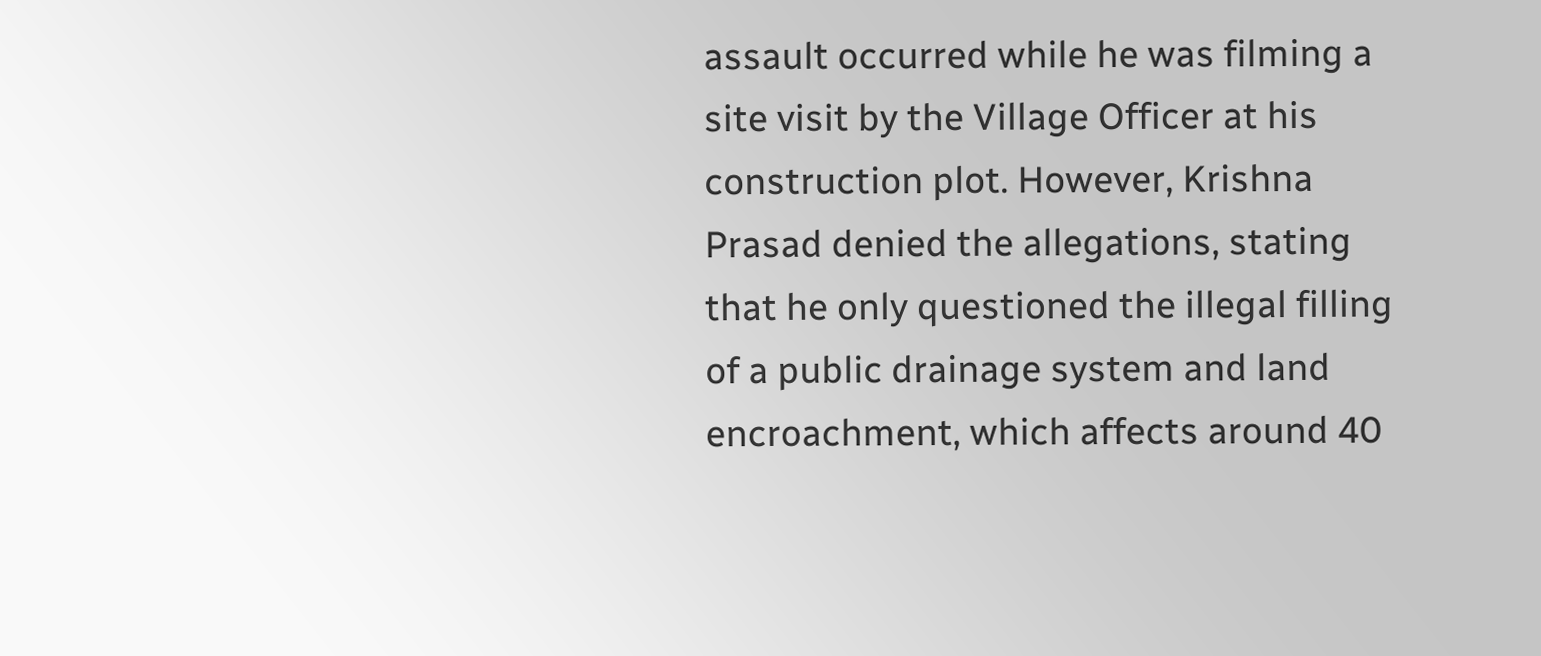assault occurred while he was filming a site visit by the Village Officer at his construction plot. However, Krishna Prasad denied the allegations, stating that he only questioned the illegal filling of a public drainage system and land encroachment, which affects around 40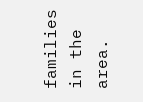families in the area.